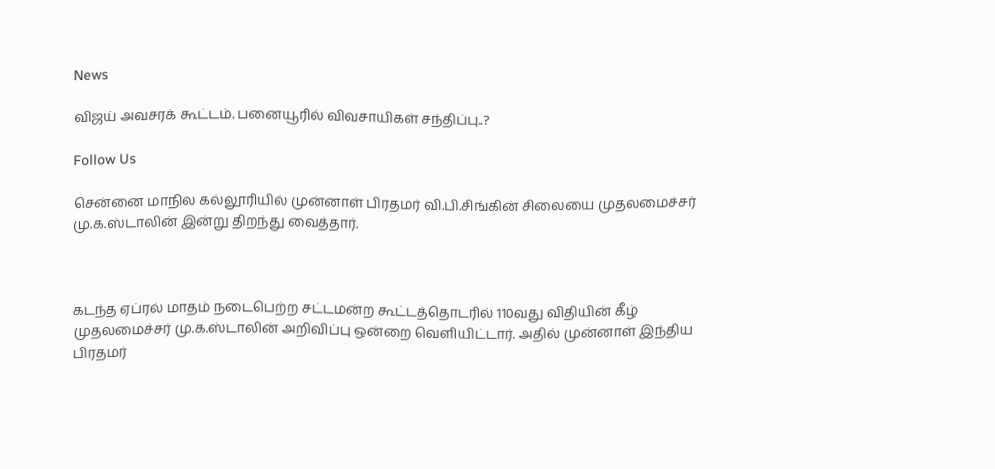News

விஜய் அவசரக் கூட்டம். பனையூரில் விவசாயிகள் சந்திப்பு..?

Follow Us

சென்னை மாநில கல்லூரியில் முன்னாள் பிரதமர் வி.பி.சிங்கின் சிலையை முதலமைச்சர் மு.க.ஸ்டாலின் இன்று திறந்து வைத்தார்.



கடந்த ஏப்ரல் மாதம் நடைபெற்ற சட்டமன்ற கூட்டத்தொடரில் 110வது விதியின் கீழ் முதலமைச்சர் மு.க.ஸ்டாலின் அறிவிப்பு ஒன்றை வெளியிட்டார். அதில் முன்னாள் இந்திய பிரதமர்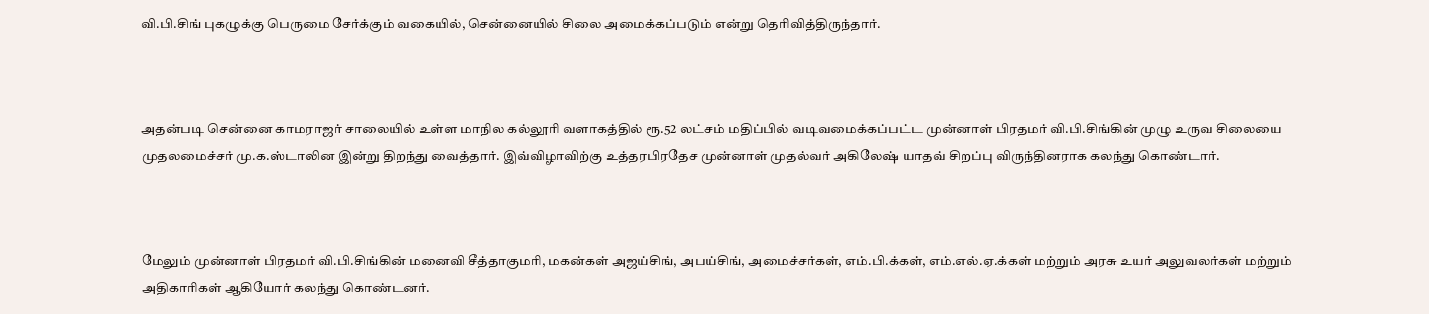வி.பி.சிங் புகழுக்கு பெருமை சேர்க்கும் வகையில், சென்னையில் சிலை அமைக்கப்படும் என்று தெரிவித்திருந்தார்.



அதன்படி சென்னை காமராஜர் சாலையில் உள்ள மாநில கல்லூரி வளாகத்தில் ரூ.52 லட்சம் மதிப்பில் வடிவமைக்கப்பட்ட முன்னாள் பிரதமர் வி.பி.சிங்கின் முழு உருவ சிலையை முதலமைச்சர் மு.க.ஸ்டாலின இன்று திறந்து வைத்தார். இவ்விழாவிற்கு உத்தரபிரதேச முன்னாள் முதல்வர் அகிலேஷ் யாதவ் சிறப்பு விருந்தினராக கலந்து கொண்டார்.



மேலும் முன்னாள் பிரதமர் வி.பி.சிங்கின் மனைவி சீத்தாகுமரி, மகன்கள் அஜய்சிங், அபய்சிங், அமைச்சர்கள், எம்.பி.க்கள், எம்.எல்.ஏ.க்கள் மற்றும் அரசு உயர் அலுவலர்கள் மற்றும் அதிகாரிகள் ஆகியோர் கலந்து கொண்டனர்.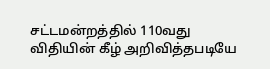சட்டமன்றத்தில் 110வது விதியின் கீழ் அறிவித்தபடியே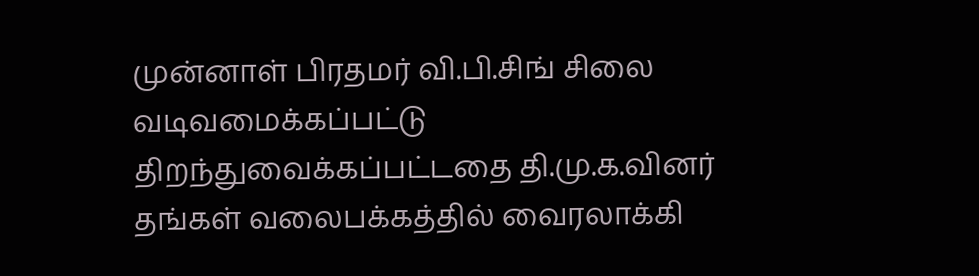முன்னாள் பிரதமர் வி.பி.சிங் சிலை வடிவமைக்கப்பட்டு திறந்துவைக்கப்பட்டதை தி.மு.க.வினர் தங்கள் வலைபக்கத்தில் வைரலாக்கி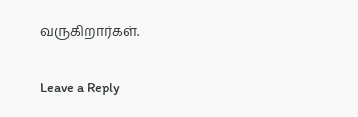வருகிறார்கள்.

Leave a Reply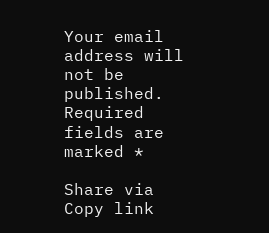Your email address will not be published. Required fields are marked *

Share via
Copy link